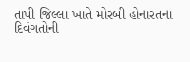તાપી જિલ્લા ખાતે મોરબી હોનારતના દિવંગતોની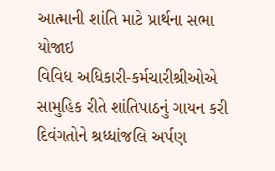આત્માની શાંતિ માટે પ્રાર્થના સભા યોજાઇ
વિવિધ અધિકારી-કર્મચારીશ્રીઓએ સામુહિક રીતે શાંતિપાઠનું ગાયન કરી દિવંગતોને શ્રધ્ધાંજલિ અર્પણ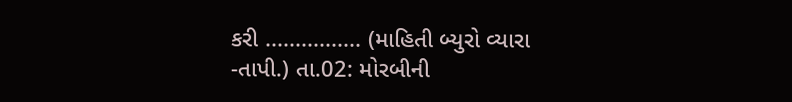કરી ................ (માહિતી બ્યુરો વ્યારા -તાપી.) તા.02: મોરબીની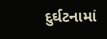દુર્ઘટનામાં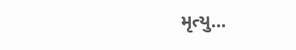મૃત્યુ...